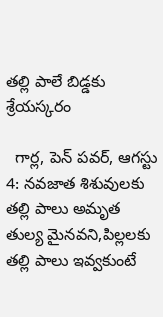తల్లి పాలే బిడ్డకు శ్రేయస్కరం

  గార్ల, పెన్ పవర్, ఆగస్టు 4: నవజాత శిశువులకు తల్లి పాలు అమృత తుల్య మైనవని,పిల్లలకు తల్లి పాలు ఇవ్వకుంటే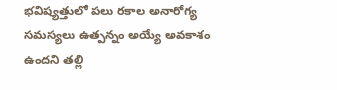భవిష్యత్తులో పలు రకాల అనారోగ్య సమస్యలు ఉత్పన్నం అయ్యే అవకాశం ఉందని తల్లి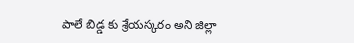పాలే బిడ్డ కు శ్రేయస్కరం అని జిల్లా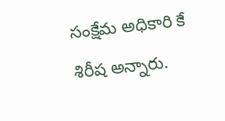సంక్షేమ అధికారి కే శిరీష అన్నారు.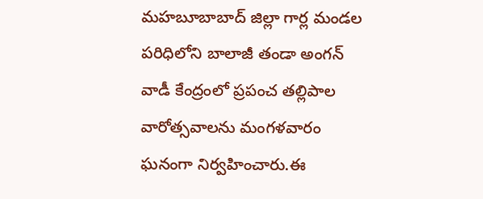మహబూబాబాద్ జిల్లా గార్ల మండల పరిధిలోని బాలాజీ తండా అంగన్ వాడీ కేంద్రంలో ప్రపంచ తల్లిపాల వారోత్సవాలను మంగళవారం ఘనంగా నిర్వహించారు.ఈ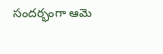సందర్భంగా ఆమె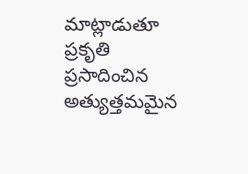మాట్లాడుతూ ప్రకృతి ప్రసాదించిన అత్యుత్తమమైన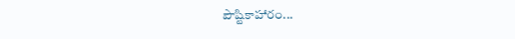పౌష్టికాహారం...